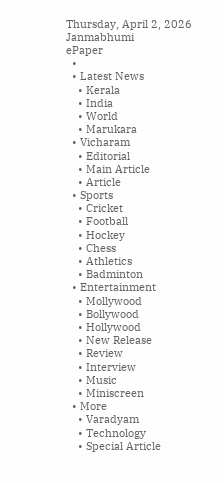Thursday, April 2, 2026
Janmabhumi
ePaper
  •
  • Latest News
    • Kerala
    • India
    • World
    • Marukara
  • Vicharam
    • Editorial
    • Main Article
    • Article
  • Sports
    • Cricket
    • Football
    • Hockey
    • Chess
    • Athletics
    • Badminton
  • Entertainment
    • Mollywood
    • Bollywood
    • Hollywood
    • New Release
    • Review
    • Interview
    • Music
    • Miniscreen
  • More
    • Varadyam
    • Technology
    • Special Article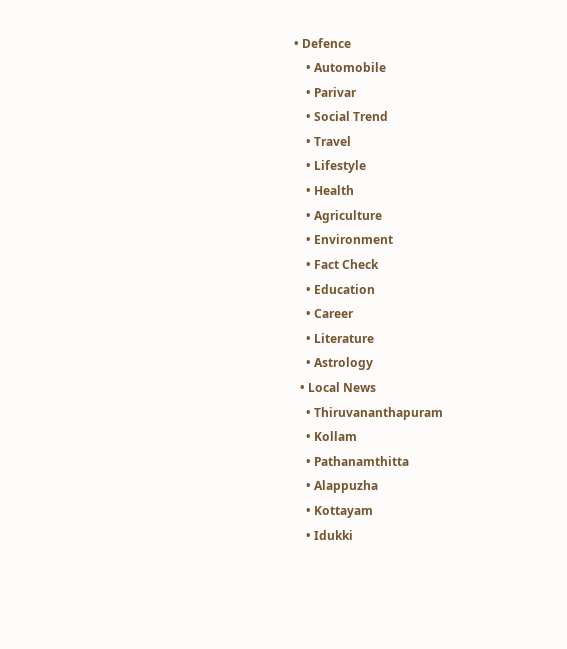• Defence
    • Automobile
    • Parivar
    • Social Trend
    • Travel
    • Lifestyle
    • Health
    • Agriculture
    • Environment
    • Fact Check
    • Education
    • Career
    • Literature
    • Astrology
  • Local News
    • Thiruvananthapuram
    • Kollam
    • Pathanamthitta
    • Alappuzha
    • Kottayam
    • Idukki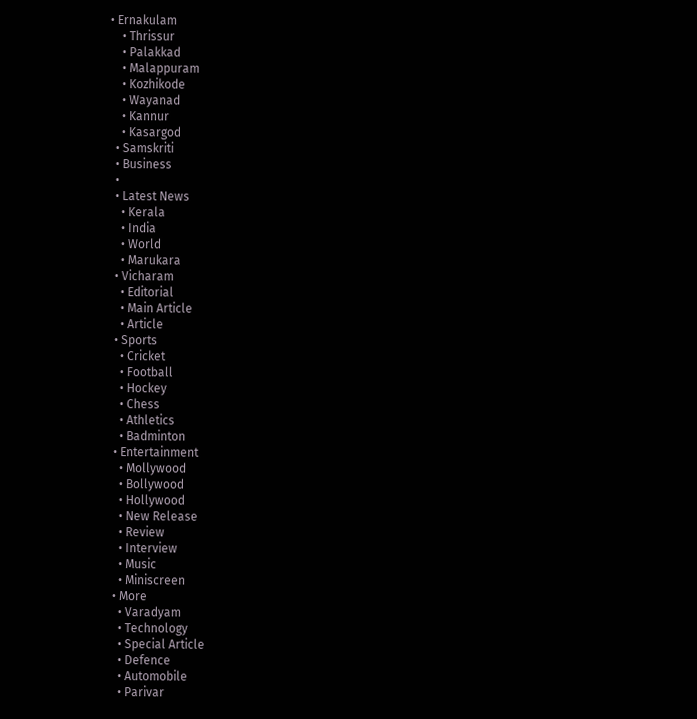• Ernakulam
    • Thrissur
    • Palakkad
    • Malappuram
    • Kozhikode
    • Wayanad
    • Kannur
    • Kasargod
  • Samskriti
  • Business
  •
  • Latest News
    • Kerala
    • India
    • World
    • Marukara
  • Vicharam
    • Editorial
    • Main Article
    • Article
  • Sports
    • Cricket
    • Football
    • Hockey
    • Chess
    • Athletics
    • Badminton
  • Entertainment
    • Mollywood
    • Bollywood
    • Hollywood
    • New Release
    • Review
    • Interview
    • Music
    • Miniscreen
  • More
    • Varadyam
    • Technology
    • Special Article
    • Defence
    • Automobile
    • Parivar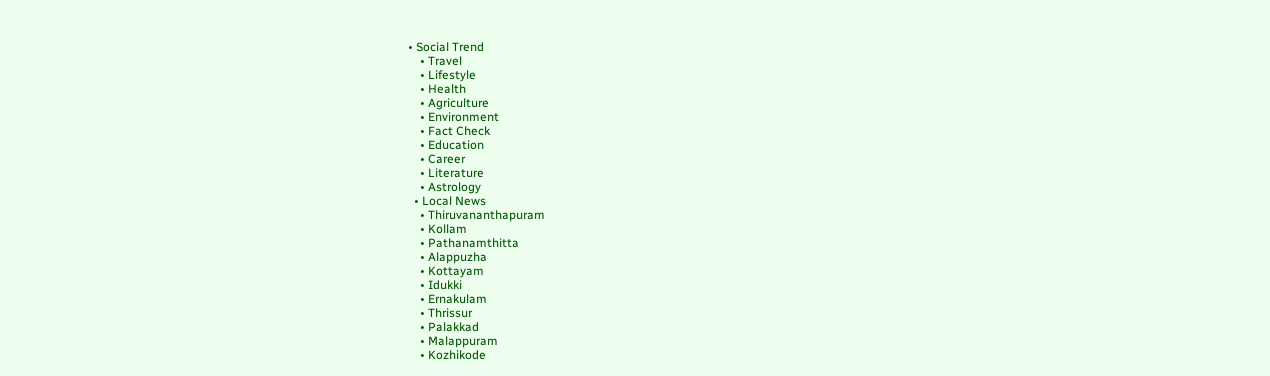• Social Trend
    • Travel
    • Lifestyle
    • Health
    • Agriculture
    • Environment
    • Fact Check
    • Education
    • Career
    • Literature
    • Astrology
  • Local News
    • Thiruvananthapuram
    • Kollam
    • Pathanamthitta
    • Alappuzha
    • Kottayam
    • Idukki
    • Ernakulam
    • Thrissur
    • Palakkad
    • Malappuram
    • Kozhikode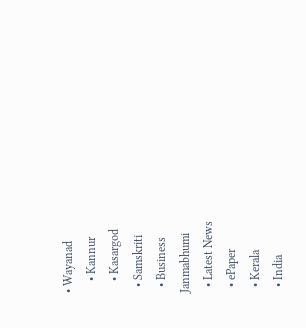• Wayanad
    • Kannur
    • Kasargod
  • Samskriti
  • Business
Janmabhumi
  • Latest News
  • ePaper
  • Kerala
  • India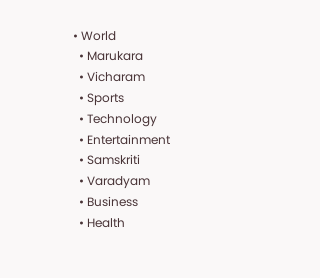• World
  • Marukara
  • Vicharam
  • Sports
  • Technology
  • Entertainment
  • Samskriti
  • Varadyam
  • Business
  • Health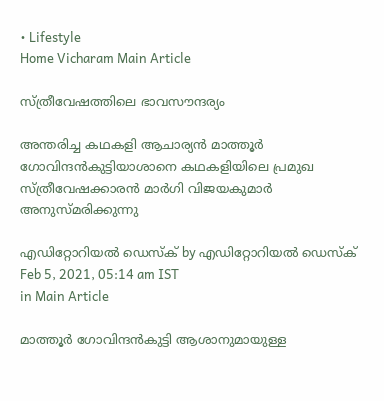• Lifestyle
Home Vicharam Main Article

സ്ത്രീവേഷത്തിലെ ഭാവസൗന്ദര്യം

അന്തരിച്ച കഥകളി ആചാര്യന്‍ മാത്തൂര്‍ ഗോവിന്ദന്‍കുട്ടിയാശാനെ കഥകളിയിലെ പ്രമുഖ സ്ത്രീവേഷക്കാരന്‍ മാര്‍ഗി വിജയകുമാര്‍ അനുസ്മരിക്കുന്നു

എഡിറ്റോറിയൽ ഡെസ്ക് by എഡിറ്റോറിയൽ ഡെസ്ക്
Feb 5, 2021, 05:14 am IST
in Main Article

മാത്തൂര്‍ ഗോവിന്ദന്‍കുട്ടി ആശാനുമായുള്ള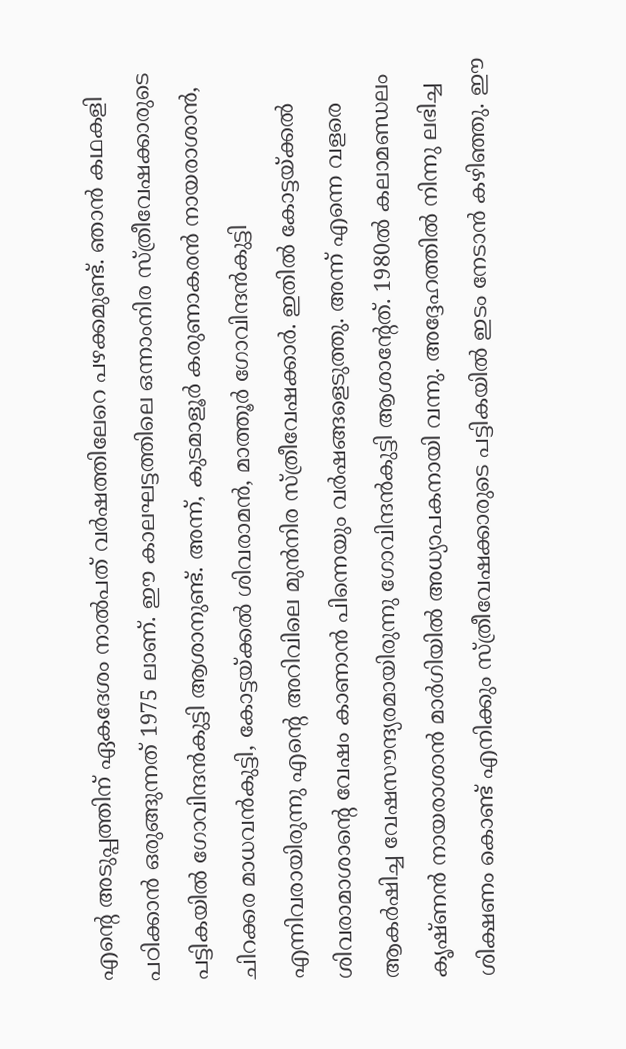എന്റെ അടുപ്പത്തിന് ഏകദേശം നാല്‍പത് വര്‍ഷത്തിലേറെ പഴക്കമുണ്ട്. ഞാന്‍ കഥകളി പഠിക്കാന്‍ ഒരുങ്ങുന്നത് 1975 ലാണ്. ഈ കാലഘട്ടത്തിലെ ഒന്നാംനിര സ്ത്രീവേഷക്കാരുടെ പട്ടികയില്‍ ഗോവിന്ദന്‍കുട്ടി ആശാനുണ്ട്. അന്ന്, കുടമാളൂര്‍ കരുണാകരന്‍ നായരാശാന്‍, ചിറക്കര മാധവന്‍കുട്ടി, കോട്ടയ്‌ക്കല്‍ ശിവരാമന്‍, മാത്തൂര്‍ ഗോവിന്ദന്‍കുട്ടി എന്നിവരായിരുന്നു എന്റെ അറിവിലെ മുന്‍നിര സ്ത്രീവേഷക്കാര്‍. ഇതില്‍ കോട്ടയ്‌ക്കല്‍ ശിവരാമാശാന്റെ വേഷം കാണാന്‍ പിന്നെയും വര്‍ഷങ്ങളെടുത്തു. അന്ന് എന്നെ വളരെ ആകര്‍ഷിച്ച വേഷസൗന്ദ്യരമായിരുന്നു ഗോവിന്ദന്‍കുട്ടി ആശാന്റേത്. 1980ല്‍ കലാമണ്ഡലം കൃഷ്ണന്‍ നായരാശാന്‍ മാര്‍ഗിയില്‍ അധ്യാപകനായി വന്നു. അദ്ദേഹത്തില്‍ നിന്നു ലഭിച്ച ശിക്ഷണം കൊണ്ട് എനിക്കും സ്ത്രീവേഷക്കാരുടെ പട്ടികയില്‍ ഇടം നേടാന്‍ കഴിഞ്ഞു. ഈ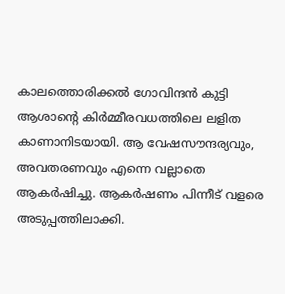കാലത്തൊരിക്കല്‍ ഗോവിന്ദന്‍ കുട്ടി ആശാന്റെ കിര്‍മ്മീരവധത്തിലെ ലളിത കാണാനിടയായി. ആ വേഷസൗന്ദര്യവും, അവതരണവും എന്നെ വല്ലാതെ ആകര്‍ഷിച്ചു. ആകര്‍ഷണം പിന്നീട് വളരെ അടുപ്പത്തിലാക്കി.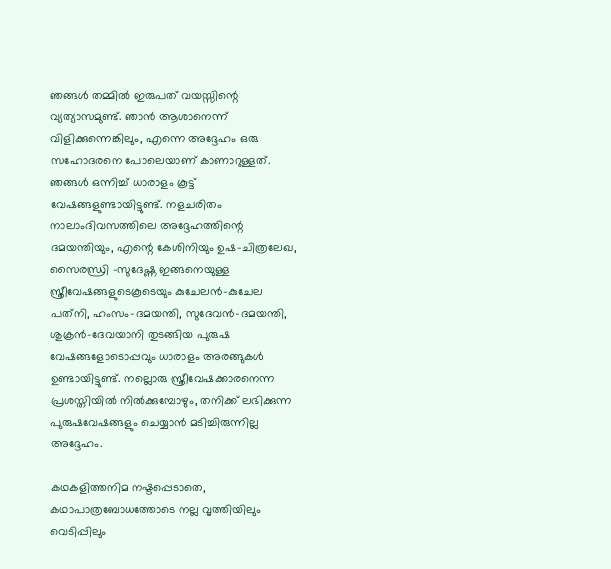ഞങ്ങള്‍ തമ്മില്‍ ഇരുപത് വയസ്സിന്റെ വ്യത്യാസമുണ്ട്. ഞാന്‍ ആശാനെന്ന് വിളിക്കുന്നെങ്കിലും, എന്നെ അദ്ദേഹം ഒരു സഹോദരനെ പോലെയാണ് കാണാറുള്ളത്. ഞങ്ങള്‍ ഒന്നിച്ച് ധാരാളം കൂട്ട് വേഷങ്ങളുണ്ടായിട്ടുണ്ട്. നളചരിതം നാലാംദിവസത്തിലെ അദ്ദേഹത്തിന്റെ ദമയന്തിയും, എന്റെ കേശിനിയും ഉഷ-ചിത്രലേഖ, സൈരന്ധ്രി -സുദേഷ്ണ ഇങ്ങനെയുള്ള സ്ത്രീവേഷങ്ങളുടെകൂടെയും കുചേലന്‍-കുചേല പത്‌നി, ഹംസം-ദമയന്തി, സുദേവന്‍-ദമയന്തി, ശുക്രന്‍-ദേവയാനി തുടങ്ങിയ പുരുഷ വേഷങ്ങളോടൊപ്പവും ധാരാളം അരങ്ങുകള്‍ ഉണ്ടായിട്ടുണ്ട്. നല്ലൊരു സ്ത്രീവേഷക്കാരനെന്ന പ്രശസ്തിയില്‍ നില്‍ക്കുമ്പോഴും, തനിക്ക് ലഭിക്കുന്ന പുരുഷവേഷങ്ങളും ചെയ്യാന്‍ മടിച്ചിരുന്നില്ല അദ്ദേഹം.

കഥകളിത്തനിമ നഷ്ടപ്പെടാതെ, കഥാപാത്രബോധത്തോടെ നല്ല വൃത്തിയിലും വെടിപ്പിലും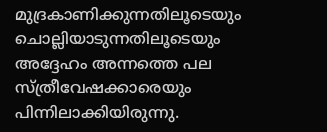മുദ്രകാണിക്കുന്നതിലൂടെയും ചൊല്ലിയാടുന്നതിലൂടെയും അദ്ദേഹം അന്നത്തെ പല സ്ത്രീവേഷക്കാരെയും പിന്നിലാക്കിയിരുന്നു.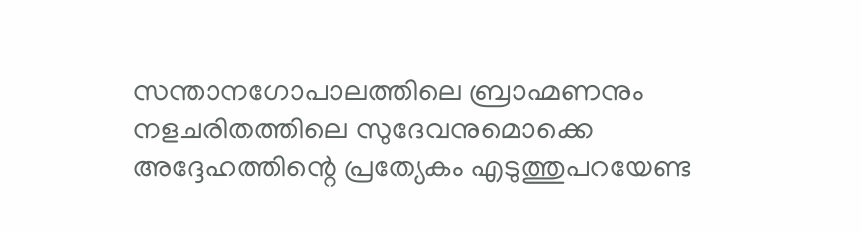സന്താനഗോപാലത്തിലെ ബ്രാഹ്മണനും നളചരിതത്തിലെ സുദേവനുമൊക്കെ അദ്ദേഹത്തിന്റെ പ്രത്യേകം എടുത്തുപറയേണ്ട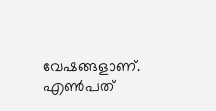വേഷങ്ങളാണ്. എണ്‍പത്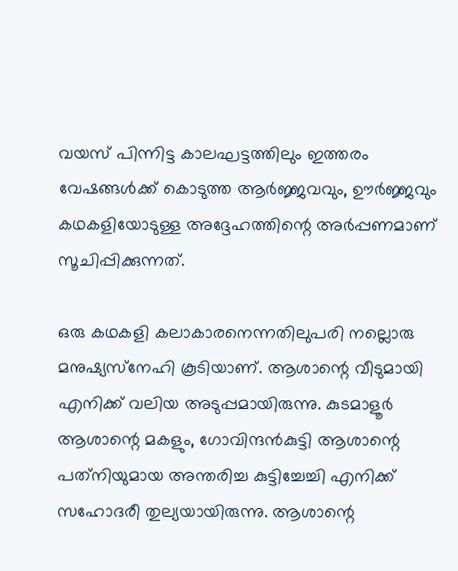വയസ് പിന്നിട്ട കാലഘട്ടത്തിലും ഇത്തരം വേഷങ്ങള്‍ക്ക് കൊടുത്ത ആര്‍ജ്ജവവും, ഊര്‍ജ്ജവും കഥകളിയോടുള്ള അദ്ദേഹത്തിന്റെ അര്‍പ്പണമാണ് സൂചിപ്പിക്കുന്നത്.

ഒരു കഥകളി കലാകാരനെന്നതിലുപരി നല്ലൊരു മനുഷ്യസ്‌നേഹി കൂടിയാണ്. ആശാന്റെ വീടുമായി എനിക്ക് വലിയ അടുപ്പമായിരുന്നു. കുടമാളൂര്‍ ആശാന്റെ മകളും, ഗോവിന്ദന്‍കുട്ടി ആശാന്റെ പത്‌നിയുമായ അന്തരിച്ച കുട്ടിച്ചേച്ചി എനിക്ക് സഹോദരീ തുല്യയായിരുന്നു. ആശാന്റെ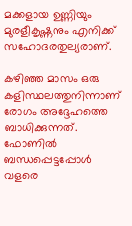മക്കളായ ഉണ്ണിയും മുരളീകൃഷ്ണനും എനിക്ക് സഹോദരതുല്യരാണ്.

കഴിഞ്ഞ മാസം ഒരു കളിസ്ഥലത്തുനിന്നാണ് രോഗം അദ്ദേഹത്തെ ബാധിക്കുന്നത്. ഫോണില്‍ ബന്ധപ്പെട്ടപ്പോള്‍ വളരെ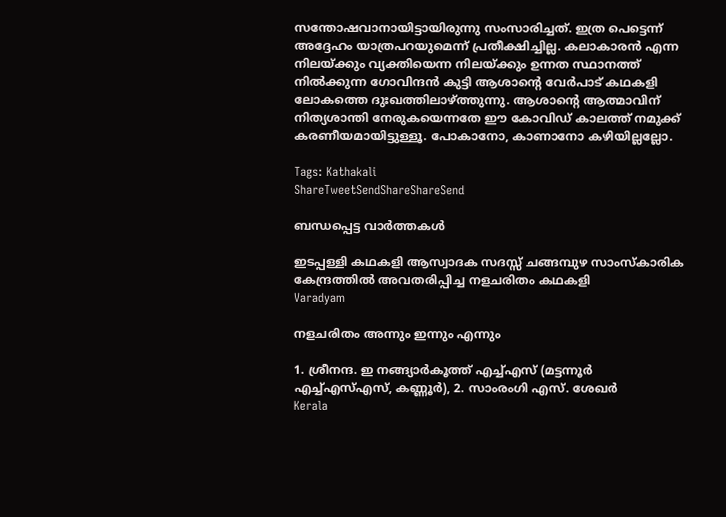സന്തോഷവാനായിട്ടായിരുന്നു സംസാരിച്ചത്. ഇത്ര പെട്ടെന്ന് അദ്ദേഹം യാത്രപറയുമെന്ന് പ്രതീക്ഷിച്ചില്ല. കലാകാരന്‍ എന്ന നിലയ്‌ക്കും വ്യക്തിയെന്ന നിലയ്‌ക്കും ഉന്നത സ്ഥാനത്ത് നില്‍ക്കുന്ന ഗോവിന്ദന്‍ കുട്ടി ആശാന്റെ വേര്‍പാട് കഥകളി ലോകത്തെ ദുഃഖത്തിലാഴ്‌ത്തുന്നു. ആശാന്റെ ആത്മാവിന് നിത്യശാന്തി നേരുകയെന്നതേ ഈ കോവിഡ് കാലത്ത് നമുക്ക് കരണീയമായിട്ടുള്ളൂ. പോകാനോ, കാണാനോ കഴിയില്ലല്ലോ.

Tags: Kathakali
ShareTweetSendShareShareSend

ബന്ധപ്പെട്ട വാര്‍ത്തകള്‍

ഇടപ്പള്ളി കഥകളി ആസ്വാദക സദസ്സ് ചങ്ങമ്പുഴ സാംസ്‌കാരിക കേന്ദ്രത്തില്‍ അവതരിപ്പിച്ച നളചരിതം കഥകളി
Varadyam

നളചരിതം അന്നും ഇന്നും എന്നും

1. ശ്രീനന്ദ. ഇ നങ്ങ്യാര്‍കൂത്ത് എച്ച്എസ് (മട്ടന്നൂര്‍ എച്ച്എസ്എസ്, കണ്ണൂര്‍), 2. സാംരംഗി എസ്. ശേഖര്‍
Kerala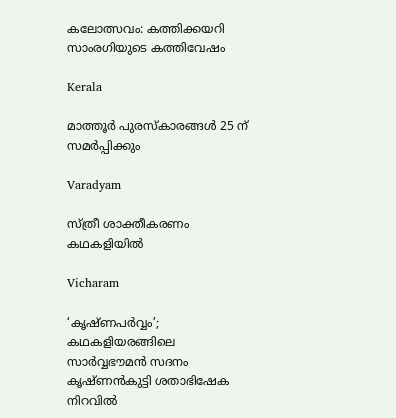കലോത്സവം: കത്തിക്കയറി സാംരഗിയുടെ കത്തിവേഷം

Kerala

മാത്തൂർ പുരസ്‌കാരങ്ങൾ 25 ന് സമർപ്പിക്കും

Varadyam

സ്ത്രീ ശാക്തീകരണം കഥകളിയില്‍

Vicharam

‘കൃഷ്ണപര്‍വ്വം’; കഥകളിയരങ്ങിലെ സാര്‍വ്വഭൗമന്‍ സദനം കൃഷ്ണന്‍കുട്ടി ശതാഭിഷേക നിറവില്‍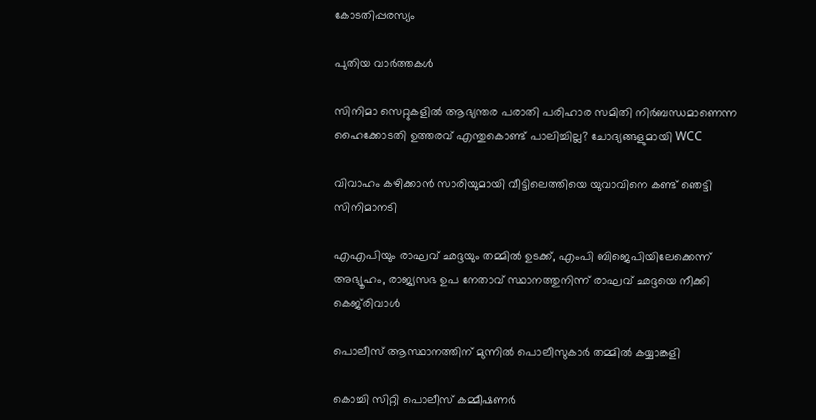കോടതിപ്പരസ്യം

പുതിയ വാര്‍ത്തകള്‍

സിനിമാ സെറ്റുകളിൽ ആഭ്യന്തര പരാതി പരിഹാര സമിതി നിർബന്ധമാണെന്ന ഹൈക്കോടതി ഉത്തരവ് എന്തുകൊണ്ട് പാലിച്ചില്ല? ചോദ്യങ്ങളുമായി WCC

വിവാഹം കഴിക്കാന്‍ സാരിയുമായി വീട്ടിലെത്തിയെ യുവാവിനെ കണ്ട് ഞെട്ടി സിനിമാനടി

എഎപിയും രാഘവ് ഛദ്ദയും തമ്മിൽ ഉടക്ക്, എംപി ബിജെപിയിലേക്കെന്ന് അഭ്യൂഹം, രാജ്യസഭ ഉപ നേതാവ് സ്ഥാനത്തുനിന്ന് രാഘവ് ഛദ്ദയെ നീക്കി കെജ്‌രിവാൾ

പൊലീസ് ആസ്ഥാനത്തിന് മുന്നില്‍ പൊലീസുകാര്‍ തമ്മില്‍ കയ്യാങ്കളി

കൊച്ചി സിറ്റി പൊലീസ് കമ്മീഷണര്‍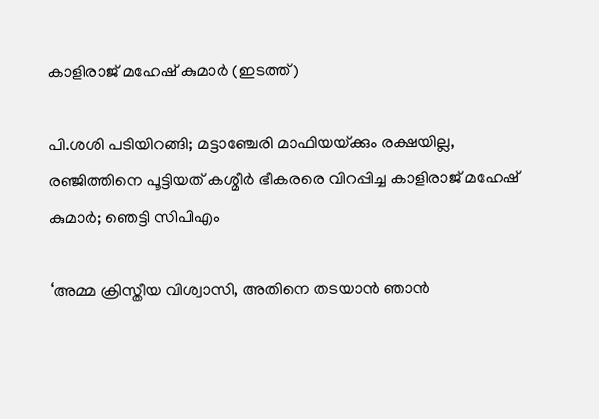കാളിരാജ് മഹേഷ് കുമാര്‍ (ഇടത്ത്)

പി.ശശി പടിയിറങ്ങി; മട്ടാഞ്ചേരി മാഫിയയ്‌ക്കും രക്ഷയില്ല, രഞ്ജിത്തിനെ പൂട്ടിയത് കശ്മീര്‍ ഭീകരരെ വിറപ്പിച്ച കാളിരാജ് മഹേഷ് കുമാര്‍; ഞെട്ടി സിപിഎം

‘അമ്മ ക്രിസ്തീയ വിശ്വാസി, അതിനെ തടയാൻ ഞാൻ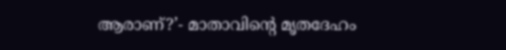ആരാണ്?’- മാതാവിന്റെ മൃതദേഹം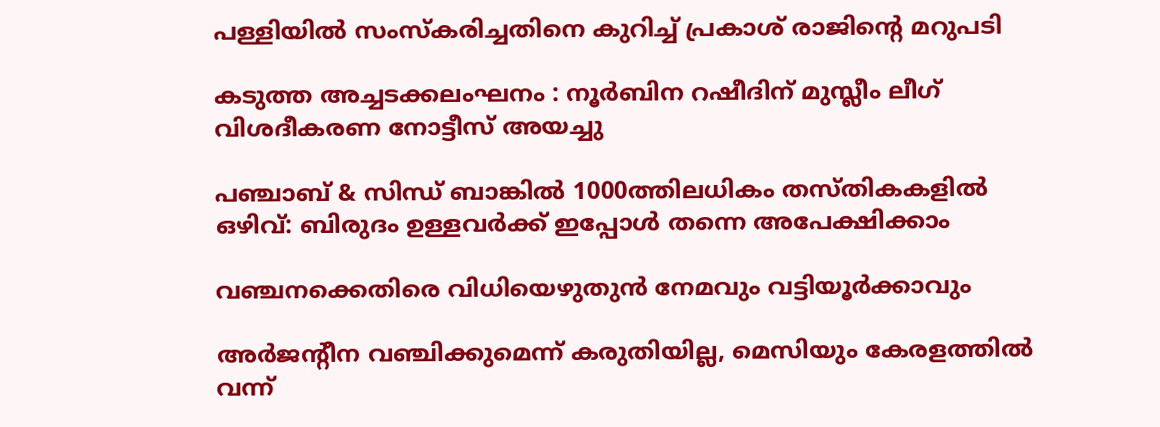പള്ളിയിൽ സംസ്കരിച്ചതിനെ കുറിച്ച് പ്രകാശ് രാജിന്റെ മറുപടി

കടുത്ത അച്ചടക്കലംഘനം : നൂര്‍ബിന റഷീദിന് മുസ്ലീം ലീഗ് വിശദീകരണ നോട്ടീസ് അയച്ചു

പഞ്ചാബ് & സിന്ധ് ബാങ്കിൽ 1000ത്തിലധികം തസ്തികകളിൽ ഒഴിവ്: ബിരുദം‌ ഉള്ളവർക്ക് ഇപ്പോൾ തന്നെ അപേക്ഷിക്കാം

വഞ്ചനക്കെതിരെ വിധിയെഴുതുന്‍ നേമവും വട്ടിയൂര്‍ക്കാവും

അര്‍ജന്റീന വഞ്ചിക്കുമെന്ന് കരുതിയില്ല, മെസിയും കേരളത്തില്‍ വന്ന്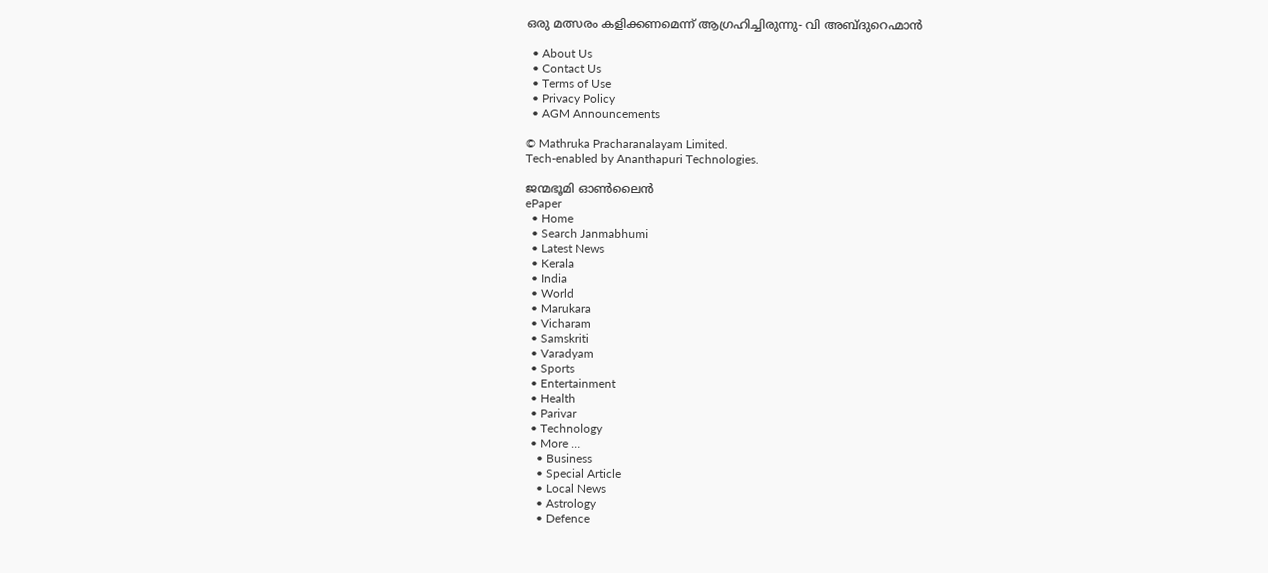ഒരു മത്സരം കളിക്കണമെന്ന് ആഗ്രഹിച്ചിരുന്നു- വി അബ്ദുറെഹ്മാന്‍

  • About Us
  • Contact Us
  • Terms of Use
  • Privacy Policy
  • AGM Announcements

© Mathruka Pracharanalayam Limited.
Tech-enabled by Ananthapuri Technologies.

ജന്മഭൂമി ഓണ്‍ലൈന്‍
ePaper
  • Home
  • Search Janmabhumi
  • Latest News
  • Kerala
  • India
  • World
  • Marukara
  • Vicharam
  • Samskriti
  • Varadyam
  • Sports
  • Entertainment
  • Health
  • Parivar
  • Technology
  • More …
    • Business
    • Special Article
    • Local News
    • Astrology
    • Defence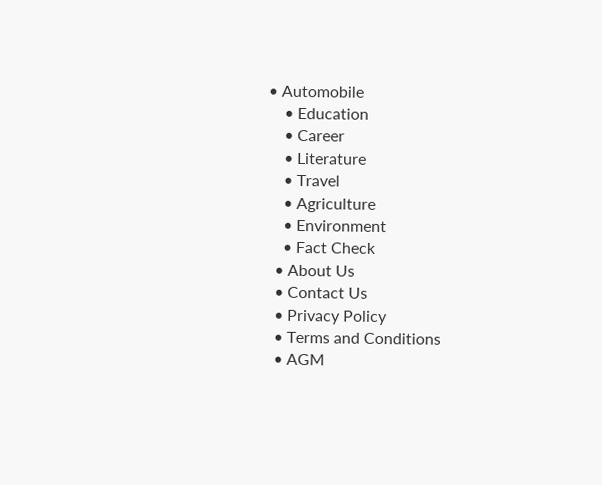• Automobile
    • Education
    • Career
    • Literature
    • Travel
    • Agriculture
    • Environment
    • Fact Check
  • About Us
  • Contact Us
  • Privacy Policy
  • Terms and Conditions
  • AGM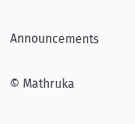Announcements

© Mathruka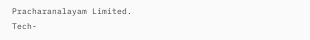Pracharanalayam Limited.
Tech-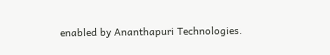enabled by Ananthapuri Technologies.